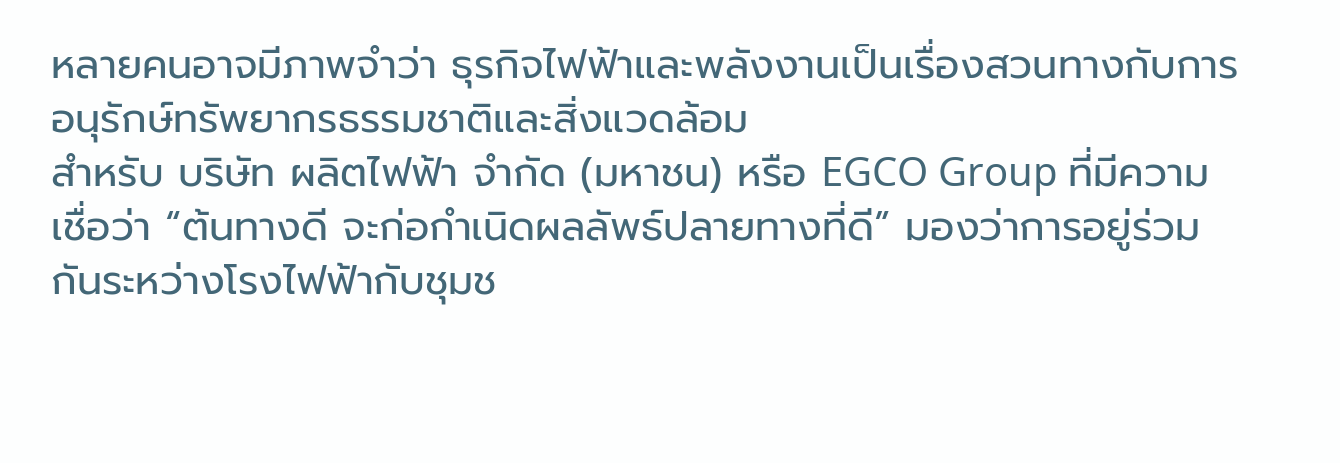หลายคนอาจมีภาพจำว่า ธุรกิจไฟฟ้าและพลังงานเป็นเรื่องสวนทางกับการอนุรักษ์ทรัพยากรธรรมชาติและสิ่งแวดล้อม
สำหรับ บริษัท ผลิตไฟฟ้า จำกัด (มหาชน) หรือ EGCO Group ที่มีความเชื่อว่า “ต้นทางดี จะก่อกำเนิดผลลัพธ์ปลายทางที่ดี” มองว่าการอยู่ร่วมกันระหว่างโรงไฟฟ้ากับชุมช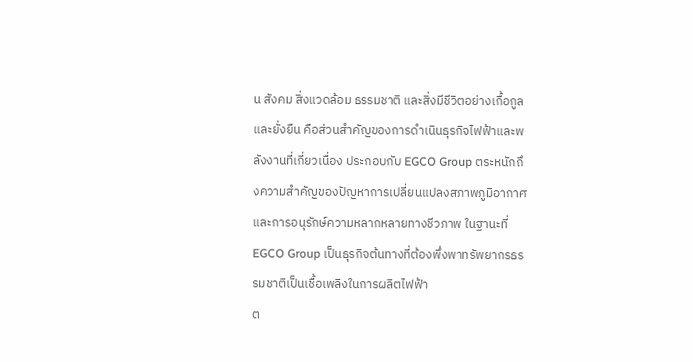น สังคม สิ่งแวดล้อม ธรรมชาติ และสิ่งมีชีวิตอย่างเกื้อกูลและยั่งยืน คือส่วนสำคัญของการดำเนินธุรกิจไฟฟ้าและพลังงานที่เกี่ยวเนื่อง ประกอบกับ EGCO Group ตระหนักถึงความสำคัญของปัญหาการเปลี่ยนแปลงสภาพภูมิอากาศและการอนุรักษ์ความหลากหลายทางชีวภาพ ในฐานะที่ EGCO Group เป็นธุรกิจต้นทางที่ต้องพึ่งพาทรัพยากรธรรมชาติเป็นเชื้อเพลิงในการผลิตไฟฟ้า
ต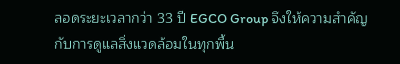ลอดระยะเวลากว่า 33 ปี EGCO Group จึงให้ความสำคัญกับการดูแลสิ่งแวดล้อมในทุกพื้น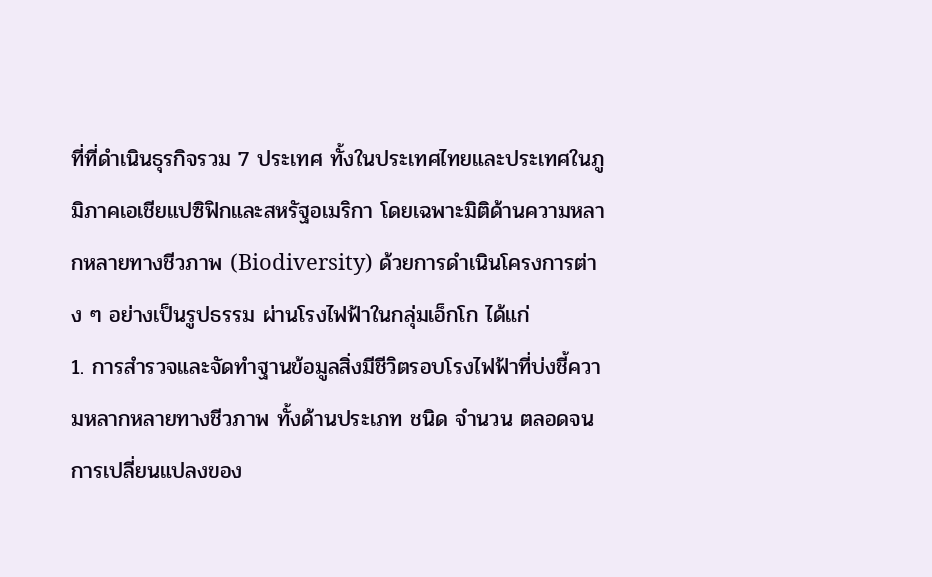ที่ที่ดำเนินธุรกิจรวม 7 ประเทศ ทั้งในประเทศไทยและประเทศในภูมิภาคเอเชียแปซิฟิกและสหรัฐอเมริกา โดยเฉพาะมิติด้านความหลากหลายทางชีวภาพ (Biodiversity) ด้วยการดำเนินโครงการต่าง ๆ อย่างเป็นรูปธรรม ผ่านโรงไฟฟ้าในกลุ่มเอ็กโก ได้แก่
1. การสำรวจและจัดทำฐานข้อมูลสิ่งมีชีวิตรอบโรงไฟฟ้าที่บ่งชี้ความหลากหลายทางชีวภาพ ทั้งด้านประเภท ชนิด จำนวน ตลอดจนการเปลี่ยนแปลงของ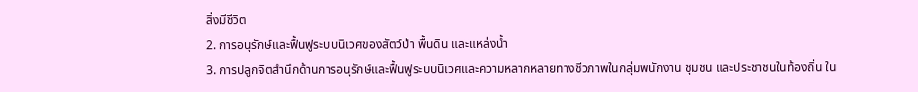สิ่งมีชีวิต
2. การอนุรักษ์และฟื้นฟูระบบนิเวศของสัตว์ป่า พื้นดิน และแหล่งน้ำ
3. การปลูกจิตสำนึกด้านการอนุรักษ์และฟื้นฟูระบบนิเวศและความหลากหลายทางชีวภาพในกลุ่มพนักงาน ชุมชน และประชาชนในท้องถิ่น ใน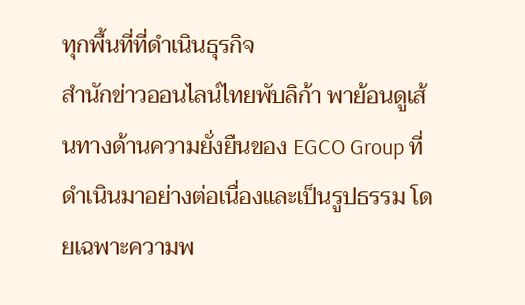ทุกพื้นที่ที่ดำเนินธุรกิจ
สำนักข่าวออนไลน์ไทยพับลิก้า พาย้อนดูเส้นทางด้านความยั่งยืนของ EGCO Group ที่ดำเนินมาอย่างต่อเนื่องและเป็นรูปธรรม โดยเฉพาะความพ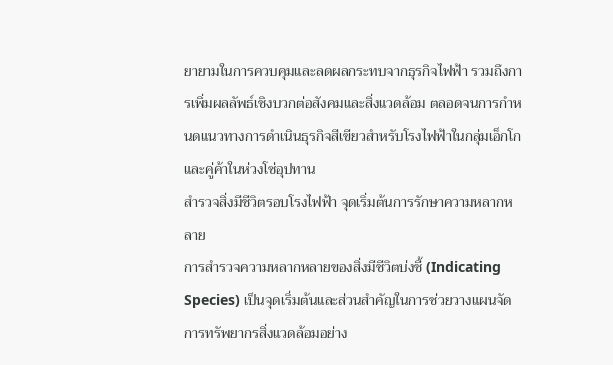ยายามในการควบคุมและลดผลกระทบจากธุรกิจไฟฟ้า รวมถึงการเพิ่มผลลัพธ์เชิงบวกต่อสังคมและสิ่งแวดล้อม ตลอดจนการกำหนดแนวทางการดำเนินธุรกิจสีเขียวสำหรับโรงไฟฟ้าในกลุ่มเอ็กโก และคู่ค้าในห่วงโซ่อุปทาน
สำรวจสิ่งมีชีวิตรอบโรงไฟฟ้า จุดเริ่มต้นการรักษาความหลากหลาย
การสำรวจความหลากหลายของสิ่งมีชีวิตบ่งชี้ (Indicating Species) เป็นจุดเริ่มต้นและส่วนสำคัญในการช่วยวางแผนจัดการทรัพยากรสิ่งแวดล้อมอย่าง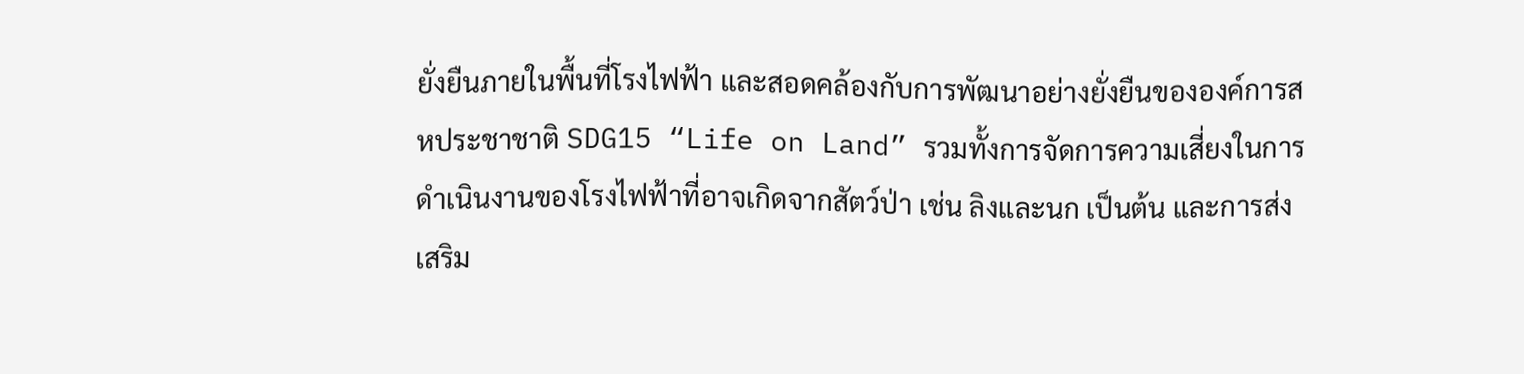ยั่งยืนภายในพื้นที่โรงไฟฟ้า และสอดคล้องกับการพัฒนาอย่างยั่งยืนขององค์การสหประชาชาติ SDG15 “Life on Land” รวมทั้งการจัดการความเสี่ยงในการดำเนินงานของโรงไฟฟ้าที่อาจเกิดจากสัตว์ป่า เช่น ลิงและนก เป็นต้น และการส่งเสริม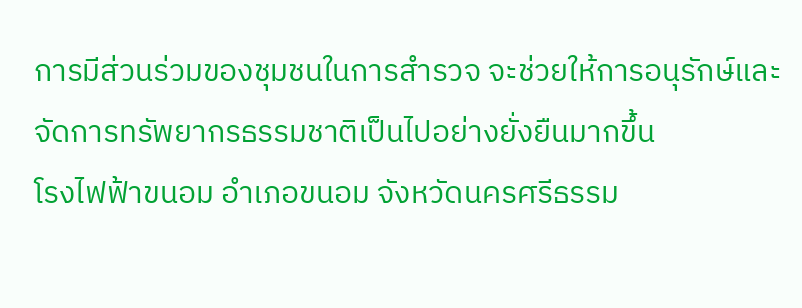การมีส่วนร่วมของชุมชนในการสำรวจ จะช่วยให้การอนุรักษ์และจัดการทรัพยากรธรรมชาติเป็นไปอย่างยั่งยืนมากขึ้น
โรงไฟฟ้าขนอม อำเภอขนอม จังหวัดนครศรีธรรม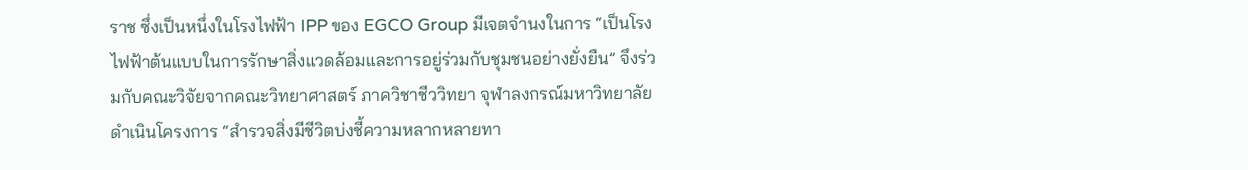ราช ซึ่งเป็นหนึ่งในโรงไฟฟ้า IPP ของ EGCO Group มีเจตจำนงในการ “เป็นโรงไฟฟ้าต้นแบบในการรักษาสิ่งแวดล้อมและการอยู่ร่วมกับชุมชนอย่างยั่งยืน” จึงร่วมกับคณะวิจัยจากคณะวิทยาศาสตร์ ภาควิชาชีววิทยา จุฬาลงกรณ์มหาวิทยาลัย ดำเนินโครงการ “สำรวจสิ่งมีชีวิตบ่งชี้ความหลากหลายทา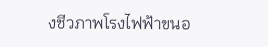งชีวภาพโรงไฟฟ้าขนอ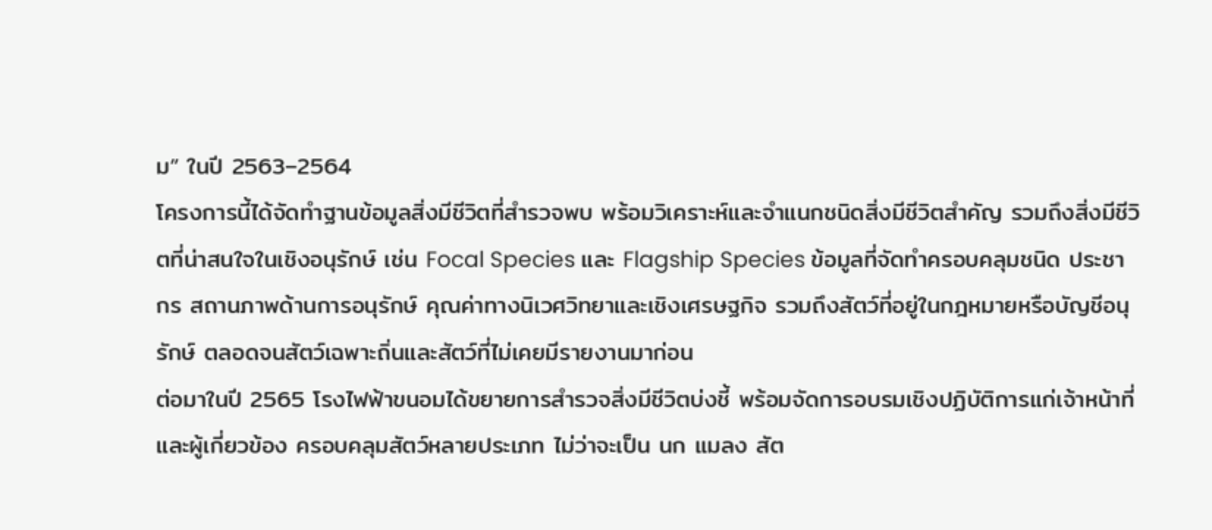ม” ในปี 2563–2564
โครงการนี้ได้จัดทำฐานข้อมูลสิ่งมีชีวิตที่สำรวจพบ พร้อมวิเคราะห์และจำแนกชนิดสิ่งมีชีวิตสำคัญ รวมถึงสิ่งมีชีวิตที่น่าสนใจในเชิงอนุรักษ์ เช่น Focal Species และ Flagship Species ข้อมูลที่จัดทำครอบคลุมชนิด ประชากร สถานภาพด้านการอนุรักษ์ คุณค่าทางนิเวศวิทยาและเชิงเศรษฐกิจ รวมถึงสัตว์ที่อยู่ในกฎหมายหรือบัญชีอนุรักษ์ ตลอดจนสัตว์เฉพาะถิ่นและสัตว์ที่ไม่เคยมีรายงานมาก่อน
ต่อมาในปี 2565 โรงไฟฟ้าขนอมได้ขยายการสำรวจสิ่งมีชีวิตบ่งชี้ พร้อมจัดการอบรมเชิงปฏิบัติการแก่เจ้าหน้าที่และผู้เกี่ยวข้อง ครอบคลุมสัตว์หลายประเภท ไม่ว่าจะเป็น นก แมลง สัต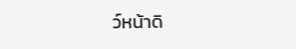ว์หน้าดิ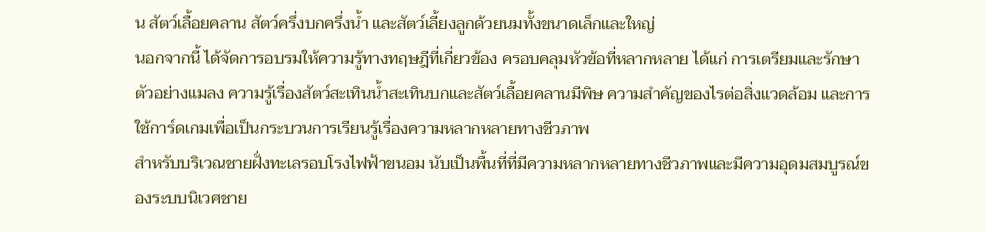น สัตว์เลื้อยคลาน สัตว์ครึ่งบกครึ่งน้ำ และสัตว์เลี้ยงลูกด้วยนมทั้งขนาดเล็กและใหญ่
นอกจากนี้ ได้จัดการอบรมให้ความรู้ทางทฤษฎีที่เกี่ยวข้อง ครอบคลุมหัวข้อที่หลากหลาย ได้แก่ การเตรียมและรักษาตัวอย่างแมลง ความรู้เรื่องสัตว์สะเทินน้ำสะเทินบกและสัตว์เลื้อยคลานมีพิษ ความสำคัญของไรต่อสิ่งแวดล้อม และการใช้การ์ดเกมเพื่อเป็นกระบวนการเรียนรู้เรื่องความหลากหลายทางชีวภาพ
สำหรับบริเวณชายฝั่งทะเลรอบโรงไฟฟ้าขนอม นับเป็นพื้นที่ที่มีความหลากหลายทางชีวภาพและมีความอุดมสมบูรณ์ของระบบนิเวศชาย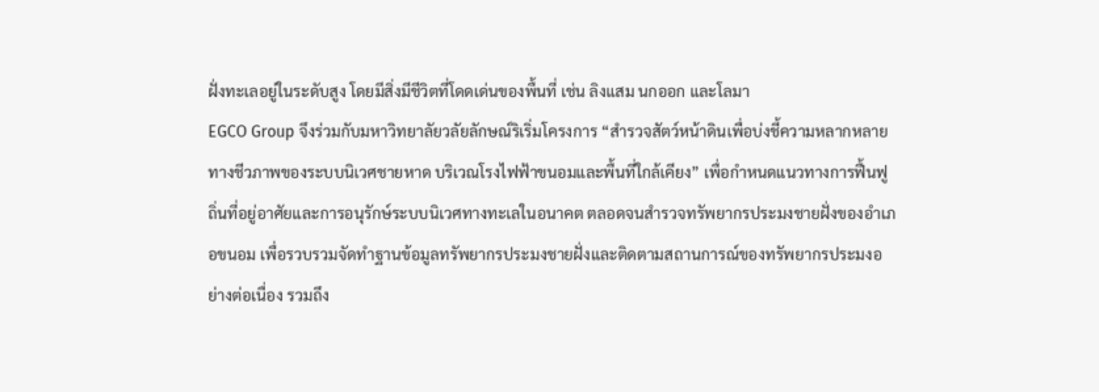ฝั่งทะเลอยู่ในระดับสูง โดยมีสิ่งมีชีวิตที่โดดเด่นของพื้นที่ เช่น ลิงแสม นกออก และโลมา
EGCO Group จึงร่วมกับมหาวิทยาลัยวลัยลักษณ์ริเริ่มโครงการ “สำรวจสัตว์หน้าดินเพื่อบ่งชี้ความหลากหลายทางชีวภาพของระบบนิเวศชายหาด บริเวณโรงไฟฟ้าขนอมและพื้นที่ใกล้เคียง” เพื่อกำหนดแนวทางการฟื้นฟูถิ่นที่อยู่อาศัยและการอนุรักษ์ระบบนิเวศทางทะเลในอนาคต ตลอดจนสำรวจทรัพยากรประมงชายฝั่งของอำเภอขนอม เพื่อรวบรวมจัดทำฐานข้อมูลทรัพยากรประมงชายฝั่งและติดตามสถานการณ์ของทรัพยากรประมงอย่างต่อเนื่อง รวมถึง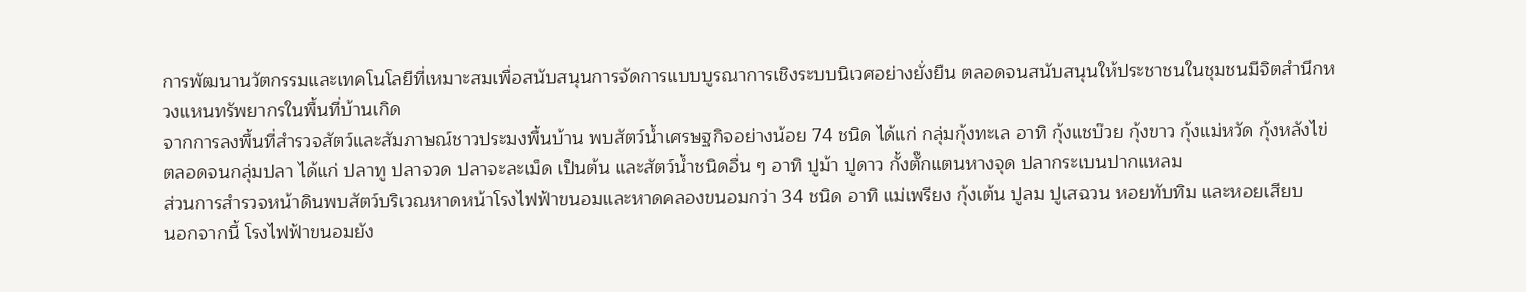การพัฒนานวัตกรรมและเทคโนโลยีที่เหมาะสมเพื่อสนับสนุนการจัดการแบบบูรณาการเชิงระบบนิเวศอย่างยั่งยืน ตลอดจนสนับสนุนให้ประชาชนในชุมชนมีจิตสำนึกหวงแหนทรัพยากรในพื้นที่บ้านเกิด
จากการลงพื้นที่สำรวจสัตว์และสัมภาษณ์ชาวประมงพื้นบ้าน พบสัตว์น้ำเศรษฐกิจอย่างน้อย 74 ชนิด ได้แก่ กลุ่มกุ้งทะเล อาทิ กุ้งแชบ๊วย กุ้งขาว กุ้งแม่หวัด กุ้งหลังไข่ ตลอดจนกลุ่มปลา ได้แก่ ปลาทู ปลาจวด ปลาจะละเม็ด เป็นต้น และสัตว์น้ำชนิดอื่น ๆ อาทิ ปูม้า ปูดาว กั้งตั๊กแตนหางจุด ปลากระเบนปากแหลม
ส่วนการสำรวจหน้าดินพบสัตว์บริเวณหาดหน้าโรงไฟฟ้าขนอมและหาดคลองขนอมกว่า 34 ชนิด อาทิ แม่เพรียง กุ้งเต้น ปูลม ปูเสฉวน หอยทับทิม และหอยเสียบ
นอกจากนี้ โรงไฟฟ้าขนอมยัง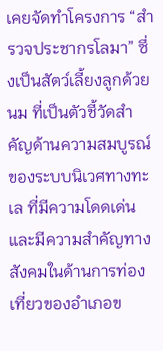เคยจัดทำโครงการ “สำรวจประชากรโลมา” ซึ่งเป็นสัตว์เลี้ยงลูกด้วยนม ที่เป็นตัวชี้วัดสำคัญด้านความสมบูรณ์ของระบบนิเวศทางทะเล ที่มีความโดดเด่นและมีความสำคัญทางสังคมในด้านการท่องเที่ยวของอำเภอข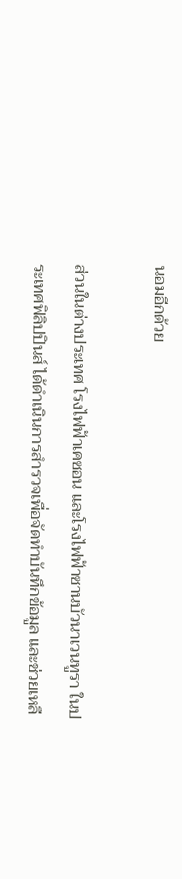นอมอีกด้วย

ส่วนในต่างประเทศ โรงไฟฟ้าเคซอน และโรงไฟฟ้าซานบัวนาเวนทูรา ในประเทศฟิลิปปินส์ ได้ดำเนินการสำรวจเพื่อจัดทำบันทึกข้อมูล และช่วยเหลื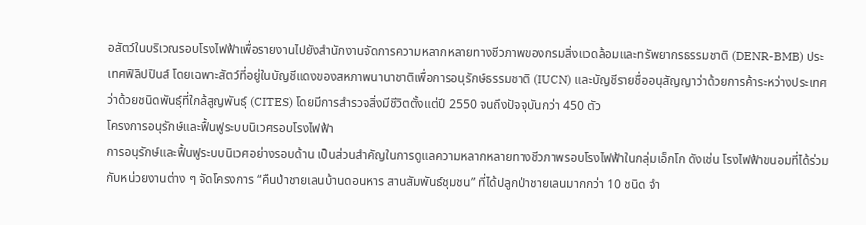อสัตว์ในบริเวณรอบโรงไฟฟ้าเพื่อรายงานไปยังสำนักงานจัดการความหลากหลายทางชีวภาพของกรมสิ่งแวดล้อมและทรัพยากรธรรมชาติ (DENR-BMB) ประเทศฟิลิปปินส์ โดยเฉพาะสัตว์ที่อยู่ในบัญชีแดงของสหภาพนานาชาติเพื่อการอนุรักษ์ธรรมชาติ (IUCN) และบัญชีรายชื่ออนุสัญญาว่าด้วยการค้าระหว่างประเทศ ว่าด้วยชนิดพันธุ์ที่ใกล้สูญพันธุ์ (CITES) โดยมีการสำรวจสิ่งมีชีวิตตั้งแต่ปี 2550 จนถึงปัจจุบันกว่า 450 ตัว
โครงการอนุรักษ์และฟื้นฟูระบบนิเวศรอบโรงไฟฟ้า
การอนุรักษ์และฟื้นฟูระบบนิเวศอย่างรอบด้าน เป็นส่วนสำคัญในการดูแลความหลากหลายทางชีวภาพรอบโรงไฟฟ้าในกลุ่มเอ็กโก ดังเช่น โรงไฟฟ้าขนอมที่ได้ร่วมกับหน่วยงานต่าง ๆ จัดโครงการ “คืนป่าชายเลนบ้านดอนหาร สานสัมพันธ์ชุมชน” ที่ได้ปลูกป่าชายเลนมากกว่า 10 ชนิด จำ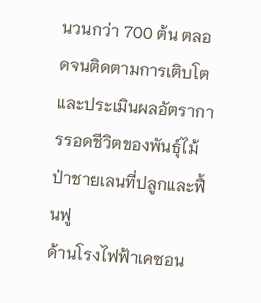นวนกว่า 700 ต้น ตลอดจนติดตามการเติบโตและประเมินผลอัตราการรอดชีวิตของพันธุ์ไม้ป่าชายเลนที่ปลูกและฟื้นฟู
ด้านโรงไฟฟ้าเคซอน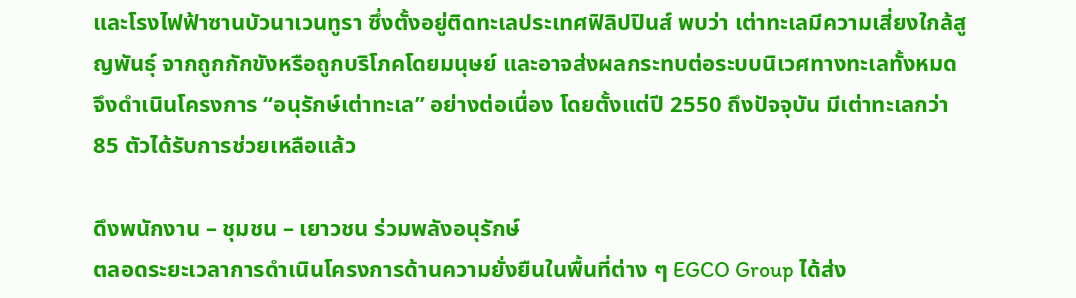และโรงไฟฟ้าซานบัวนาเวนทูรา ซึ่งตั้งอยู่ติดทะเลประเทศฟิลิปปินส์ พบว่า เต่าทะเลมีความเสี่ยงใกล้สูญพันธุ์ จากถูกกักขังหรือถูกบริโภคโดยมนุษย์ และอาจส่งผลกระทบต่อระบบนิเวศทางทะเลทั้งหมด จึงดำเนินโครงการ “อนุรักษ์เต่าทะเล” อย่างต่อเนื่อง โดยตั้งแต่ปี 2550 ถึงปัจจุบัน มีเต่าทะเลกว่า 85 ตัวได้รับการช่วยเหลือแล้ว

ดึงพนักงาน – ชุมชน – เยาวชน ร่วมพลังอนุรักษ์
ตลอดระยะเวลาการดำเนินโครงการด้านความยั่งยืนในพื้นที่ต่าง ๆ EGCO Group ได้ส่ง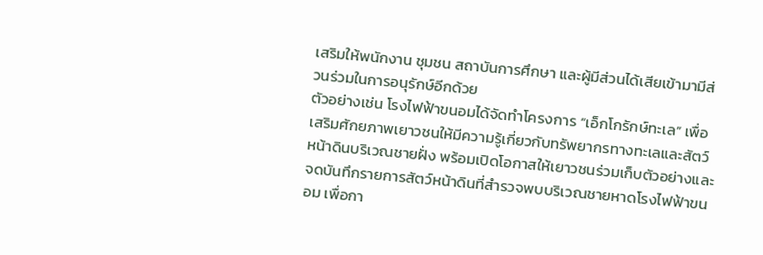เสริมให้พนักงาน ชุมชน สถาบันการศึกษา และผู้มีส่วนได้เสียเข้ามามีส่วนร่วมในการอนุรักษ์อีกด้วย
ตัวอย่างเช่น โรงไฟฟ้าขนอมได้จัดทำโครงการ “เอ็กโกรักษ์ทะเล” เพื่อเสริมศักยภาพเยาวชนให้มีความรู้เกี่ยวกับทรัพยากรทางทะเลและสัตว์หน้าดินบริเวณชายฝั่ง พร้อมเปิดโอกาสให้เยาวชนร่วมเก็บตัวอย่างและจดบันทึกรายการสัตว์หน้าดินที่สำรวจพบบริเวณชายหาดโรงไฟฟ้าขนอม เพื่อกา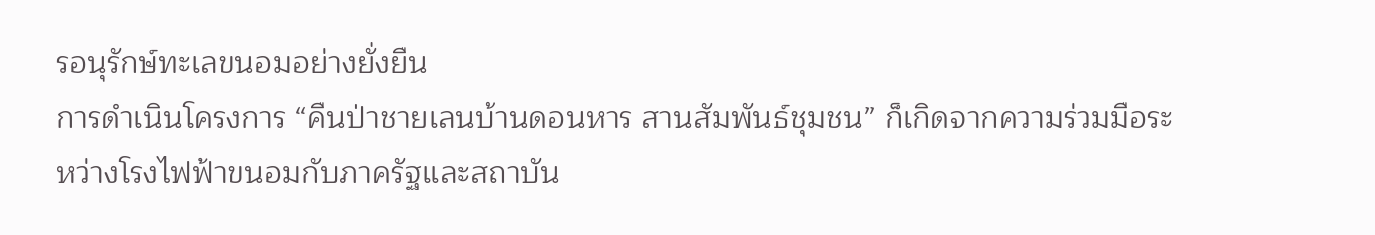รอนุรักษ์ทะเลขนอมอย่างยั่งยืน
การดำเนินโครงการ “คืนป่าชายเลนบ้านดอนหาร สานสัมพันธ์ชุมชน” ก็เกิดจากความร่วมมือระหว่างโรงไฟฟ้าขนอมกับภาครัฐและสถาบัน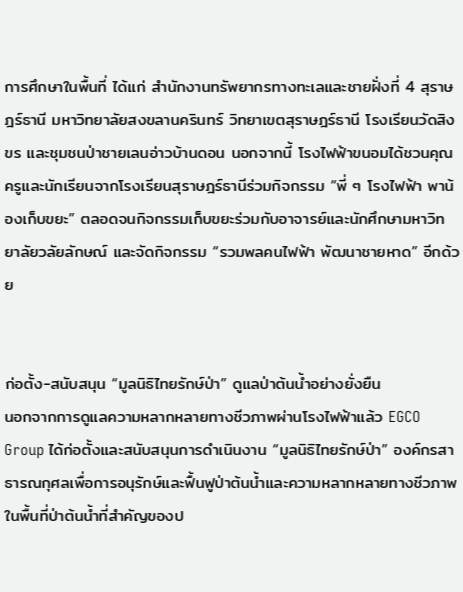การศึกษาในพื้นที่ ได้แก่ สำนักงานทรัพยากรทางทะเลและชายฝั่งที่ 4 สุราษฎร์ธานี มหาวิทยาลัยสงขลานครินทร์ วิทยาเขตสุราษฎร์ธานี โรงเรียนวัดสิงขร และชุมชนป่าชายเลนอ่าวบ้านดอน นอกจากนี้ โรงไฟฟ้าขนอมได้ชวนคุณครูและนักเรียนจากโรงเรียนสุราษฎร์ธานีร่วมกิจกรรม “พี่ ๆ โรงไฟฟ้า พาน้องเก็บขยะ” ตลอดจนกิจกรรมเก็บขยะร่วมกับอาจารย์และนักศึกษามหาวิทยาลัยวลัยลักษณ์ และจัดกิจกรรม “รวมพลคนไฟฟ้า พัฒนาชายหาด” อีกด้วย


ก่อตั้ง-สนับสนุน “มูลนิธิไทยรักษ์ป่า” ดูแลป่าต้นน้ำอย่างยั่งยืน
นอกจากการดูแลความหลากหลายทางชีวภาพผ่านโรงไฟฟ้าแล้ว EGCO Group ได้ก่อตั้งและสนับสนุนการดำเนินงาน “มูลนิธิไทยรักษ์ป่า” องค์กรสาธารณกุศลเพื่อการอนุรักษ์และฟื้นฟูป่าต้นน้ำและความหลากหลายทางชีวภาพในพื้นที่ป่าต้นน้ำที่สำคัญของป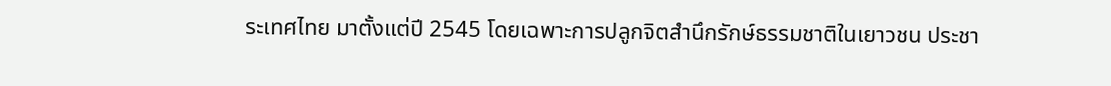ระเทศไทย มาตั้งแต่ปี 2545 โดยเฉพาะการปลูกจิตสำนึกรักษ์ธรรมชาติในเยาวชน ประชา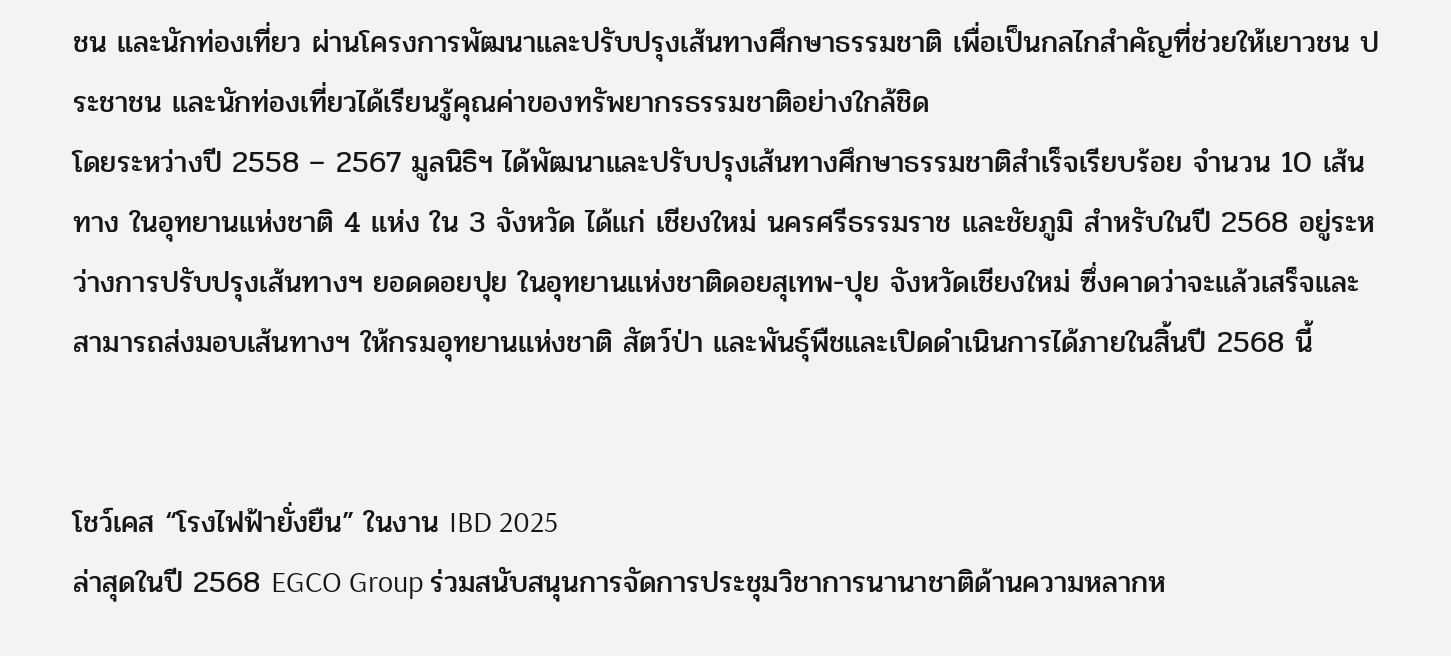ชน และนักท่องเที่ยว ผ่านโครงการพัฒนาและปรับปรุงเส้นทางศึกษาธรรมชาติ เพื่อเป็นกลไกสำคัญที่ช่วยให้เยาวชน ประชาชน และนักท่องเที่ยวได้เรียนรู้คุณค่าของทรัพยากรธรรมชาติอย่างใกล้ชิด
โดยระหว่างปี 2558 – 2567 มูลนิธิฯ ได้พัฒนาและปรับปรุงเส้นทางศึกษาธรรมชาติสำเร็จเรียบร้อย จำนวน 10 เส้นทาง ในอุทยานแห่งชาติ 4 แห่ง ใน 3 จังหวัด ได้แก่ เชียงใหม่ นครศรีธรรมราช และชัยภูมิ สำหรับในปี 2568 อยู่ระหว่างการปรับปรุงเส้นทางฯ ยอดดอยปุย ในอุทยานแห่งชาติดอยสุเทพ-ปุย จังหวัดเชียงใหม่ ซึ่งคาดว่าจะแล้วเสร็จและสามารถส่งมอบเส้นทางฯ ให้กรมอุทยานแห่งชาติ สัตว์ป่า และพันธุ์พืชและเปิดดำเนินการได้ภายในสิ้นปี 2568 นี้


โชว์เคส “โรงไฟฟ้ายั่งยืน” ในงาน IBD 2025
ล่าสุดในปี 2568 EGCO Group ร่วมสนับสนุนการจัดการประชุมวิชาการนานาชาติด้านความหลากห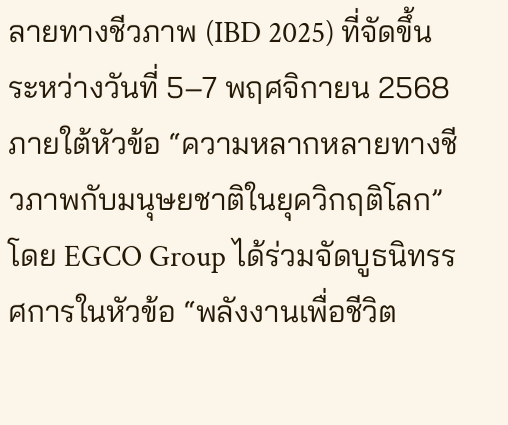ลายทางชีวภาพ (IBD 2025) ที่จัดขึ้นระหว่างวันที่ 5–7 พฤศจิกายน 2568 ภายใต้หัวข้อ “ความหลากหลายทางชีวภาพกับมนุษยชาติในยุควิกฤติโลก” โดย EGCO Group ได้ร่วมจัดบูธนิทรรศการในหัวข้อ “พลังงานเพื่อชีวิต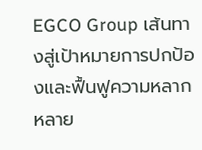EGCO Group เส้นทางสู่เป้าหมายการปกป้องและฟื้นฟูความหลากหลาย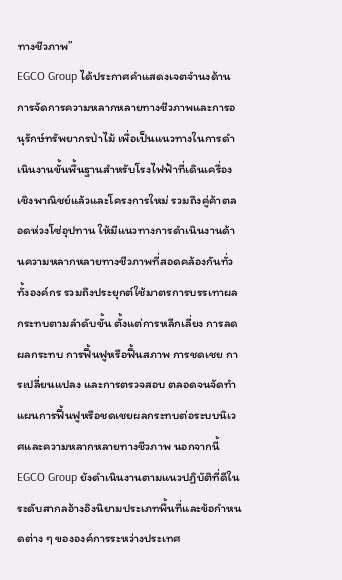ทางชีวภาพ”
EGCO Group ได้ประกาศคำแสดงเจตจำนงด้านการจัดการความหลากหลายทางชีวภาพและการอนุรักษ์ทรัพยากรป่าไม้ เพื่อเป็นแนวทางในการดำเนินงานขั้นพื้นฐานสำหรับโรงไฟฟ้าที่เดินเครื่องเชิงพาณิชย์แล้วและโครงการใหม่ รวมถึงคู่ค้าตลอดห่วงโซ่อุปทาน ให้มีแนวทางการดำเนินงานด้านความหลากหลายทางชีวภาพที่สอดคล้องกันทั่วทั้งองค์กร รวมถึงประยุกต์ใช้มาตรการบรรเทาผลกระทบตามลำดับขั้น ตั้งแต่การหลีกเลี่ยง การลดผลกระทบ การฟื้นฟูหรือฟื้นสภาพ การชดเชย การเปลี่ยนแปลง และการตรวจสอบ ตลอดจนจัดทำแผนการฟื้นฟูหรือชดเชยผลกระทบต่อระบบนิเวศและความหลากหลายทางชีวภาพ นอกจากนี้ EGCO Group ยังดำเนินงานตามแนวปฏิบัติที่ดีในระดับสากลอ้างอิงนิยามประเภทพื้นที่และข้อกำหนดต่าง ๆ ขององค์การระหว่างประเทศ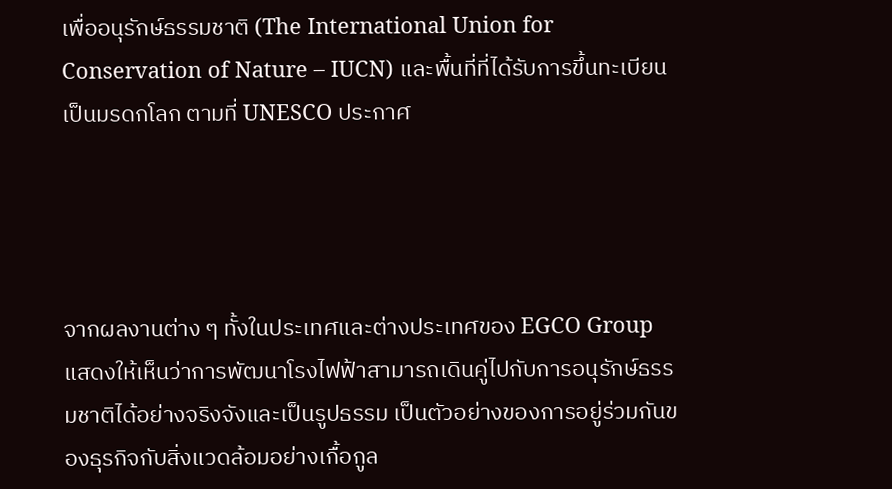เพื่ออนุรักษ์ธรรมชาติ (The International Union for Conservation of Nature – IUCN) และพื้นที่ที่ได้รับการขึ้นทะเบียนเป็นมรดกโลก ตามที่ UNESCO ประกาศ




จากผลงานต่าง ๆ ทั้งในประเทศและต่างประเทศของ EGCO Group แสดงให้เห็นว่าการพัฒนาโรงไฟฟ้าสามารถเดินคู่ไปกับการอนุรักษ์ธรรมชาติได้อย่างจริงจังและเป็นรูปธรรม เป็นตัวอย่างของการอยู่ร่วมกันของธุรกิจกับสิ่งแวดล้อมอย่างเกื้อกูล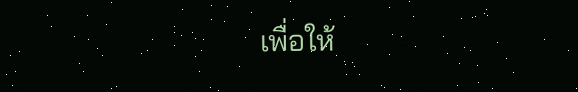เพื่อให้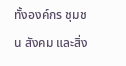ทั้งองค์กร ชุมชน สังคม และสิ่ง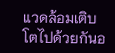แวดล้อมเติบโตไปด้วยกันอ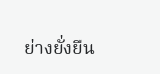ย่างยั่งยืน